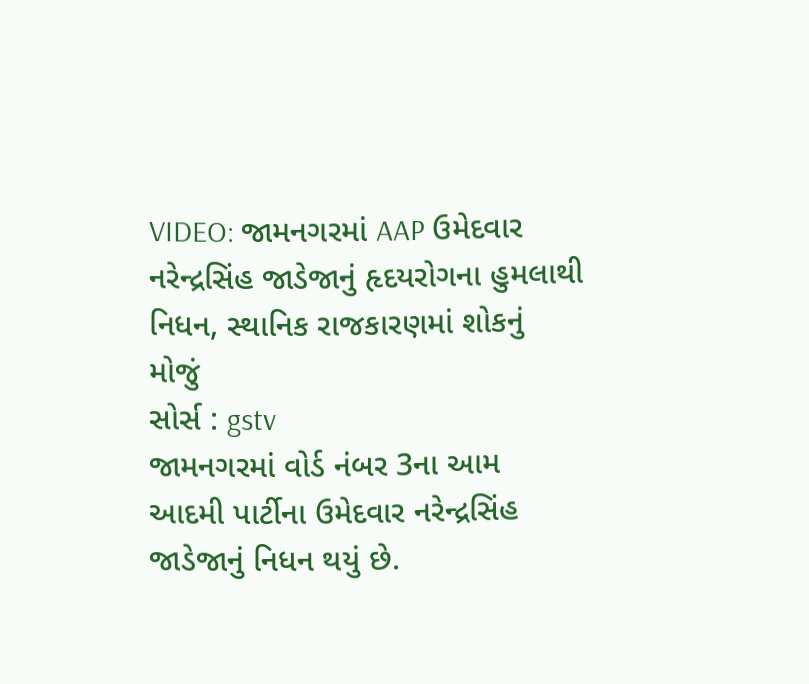VIDEO: જામનગરમાં AAP ઉમેદવાર નરેન્દ્રસિંહ જાડેજાનું હૃદયરોગના હુમલાથી નિધન, સ્થાનિક રાજકારણમાં શોકનું મોજું
સોર્સ : gstv
જામનગરમાં વોર્ડ નંબર 3ના આમ આદમી પાર્ટીના ઉમેદવાર નરેન્દ્રસિંહ જાડેજાનું નિધન થયું છે.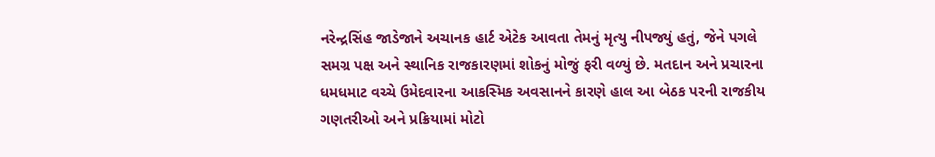નરેન્દ્રસિંહ જાડેજાને અચાનક હાર્ટ એટેક આવતા તેમનું મૃત્યુ નીપજ્યું હતું, જેને પગલે સમગ્ર પક્ષ અને સ્થાનિક રાજકારણમાં શોકનું મોજું ફરી વળ્યું છે. મતદાન અને પ્રચારના ધમધમાટ વચ્ચે ઉમેદવારના આકસ્મિક અવસાનને કારણે હાલ આ બેઠક પરની રાજકીય ગણતરીઓ અને પ્રક્રિયામાં મોટો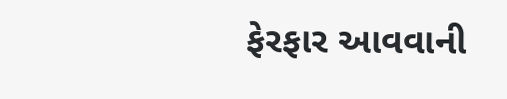ફેરફાર આવવાની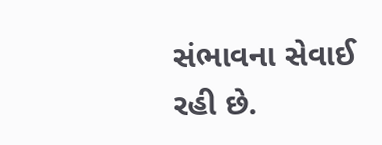સંભાવના સેવાઈ રહી છે.